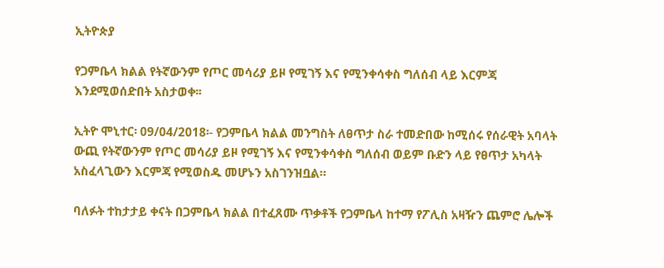ኢትዮጵያ

የጋምቤላ ክልል የትኛውንም የጦር መሳሪያ ይዞ የሚገኝ እና የሚንቀሳቀስ ግለሰብ ላይ እርምጃ እንደሚወሰድበት አስታወቀ፡፡

ኢትዮ ሞኒተር፡ 09/04/2018፡- የጋምቤላ ክልል መንግስት ለፀጥታ ስራ ተመድበው ከሚሰሩ የሰራዊት አባላት ውጪ የትኛውንም የጦር መሳሪያ ይዞ የሚገኝ እና የሚንቀሳቀስ ግለሰብ ወይም ቡድን ላይ የፀጥታ አካላት አስፈላጊውን እርምጃ የሚወስዱ መሆኑን አስገንዝቧል።

ባለፉት ተከታታይ ቀናት በጋምቤላ ክልል በተፈጸሙ ጥቃቶች የጋምቤላ ከተማ የፖሊስ አዛዥን ጨምሮ ሌሎች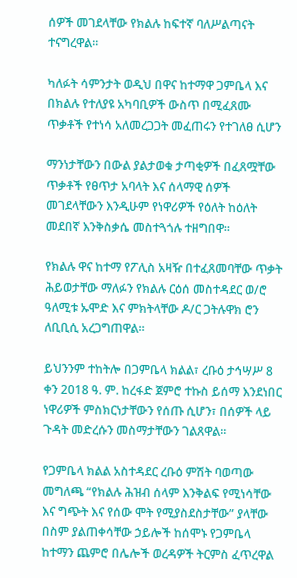ሰዎች መገደላቸው የክልሉ ከፍተኛ ባለሥልጣናት ተናግረዋል።

ካለፉት ሳምንታት ወዲህ በዋና ከተማዋ ጋምቤላ እና በክልሉ የተለያዩ አካባቢዎች ውስጥ በሚፈጸሙ ጥቃቶች የተነሳ አለመረጋጋት መፈጠሩን የተገለፀ ሲሆን

ማንነታቸውን በውል ያልታወቁ ታጣቂዎች በፈጸሟቸው ጥቃቶች የፀጥታ አባላት እና ሰላማዊ ሰዎች መገደላቸውን እንዲሁም የነዋሪዎች የዕለት ከዕለት መደበኛ እንቅስቃሴ መስተጓጎሉ ተዘግበዋ።

የክልሉ ዋና ከተማ የፖሊስ አዛዥ በተፈጸመባቸው ጥቃት ሕይወታቸው ማለፉን የክልሉ ርዕሰ መስተዳደር ወ/ሮ ዓለሚቱ ኡሞድ እና ምክትላቸው ዶ/ር ጋትሉዋክ ሮን ለቢቢሲ አረጋግጠዋል።

ይህንንም ተከትሎ በጋምቤላ ክልል፣ ረቡዕ ታኅሣሥ 8 ቀን 2018 ዓ. ም. ከረፋድ ጀምሮ ተኩስ ይሰማ እንደነበር ነዋሪዎች ምስክርነታቸውን የሰጡ ሲሆን፣ በሰዎች ላይ ጉዳት መድረሱን መስማታቸውን ገልጸዋል።

የጋምቤላ ክልል አስተዳደር ረቡዕ ምሽት ባወጣው መግለጫ “የክልሉ ሕዝብ ሰላም እንቅልፍ የሚነሳቸው እና ግጭት እና የሰው ሞት የሚያስደስታቸው” ያላቸው በስም ያልጠቀሳቸው ኃይሎች ከሰሞኑ የጋምቤላ ከተማን ጨምሮ በሌሎች ወረዳዎች ትርምስ ፈጥረዋል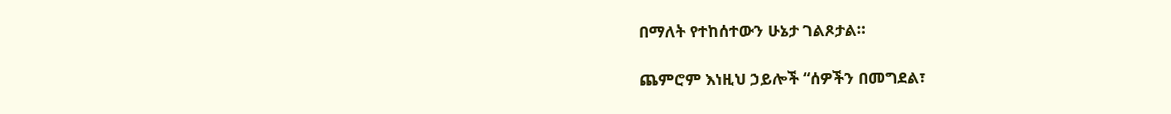በማለት የተከሰተውን ሁኔታ ገልጾታል።

ጨምሮም እነዚህ ኃይሎች “ሰዎችን በመግደል፣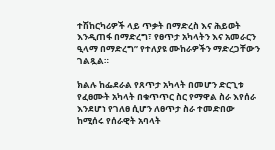ተሽከርካሪዎች ላይ ጥቃት በማድረስ እና ሕይወት እንዲጠፋ በማድረግ፣ የፀጥታ አካላትን እና አመራርን ዒላማ በማድረግ” የተለያዩ ሙከራዎችን ማድረጋቸውን ገልጿል።

ክልሉ ከፌደራል የጸጥታ አካላት በመሆን ድርጊቱ የፈፀሙት አካላት በቁጥጥር ስር የማዋል ስራ እየሰራ እንደሆነ የገለፀ ሲሆን ለፀጥታ ስራ ተመድበው ከሚሰሩ የሰራዊት አባላት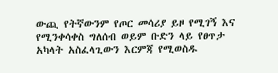ውጪ የትኛውንም የጦር መሳሪያ ይዞ የሚገኝ እና የሚንቀሳቀስ ግለሰብ ወይም ቡድን ላይ የፀጥታ አካላት አስፈላጊውን እርምጃ የሚወስዱ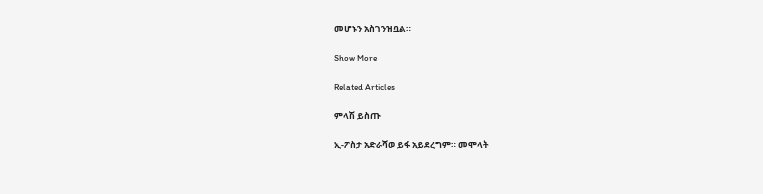መሆኑን አስገንዝቧል።

Show More

Related Articles

ምላሽ ይስጡ

ኢ-ፖስታ አድራሻወ ይፋ አይደረግም። መሞላት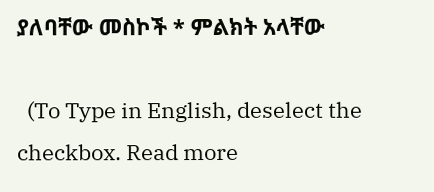ያለባቸው መስኮች * ምልክት አላቸው

  (To Type in English, deselect the checkbox. Read more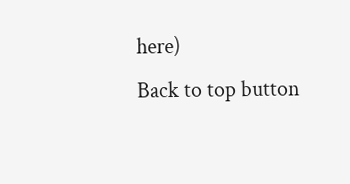here)
Back to top button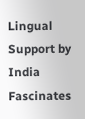Lingual Support by India Fascinates